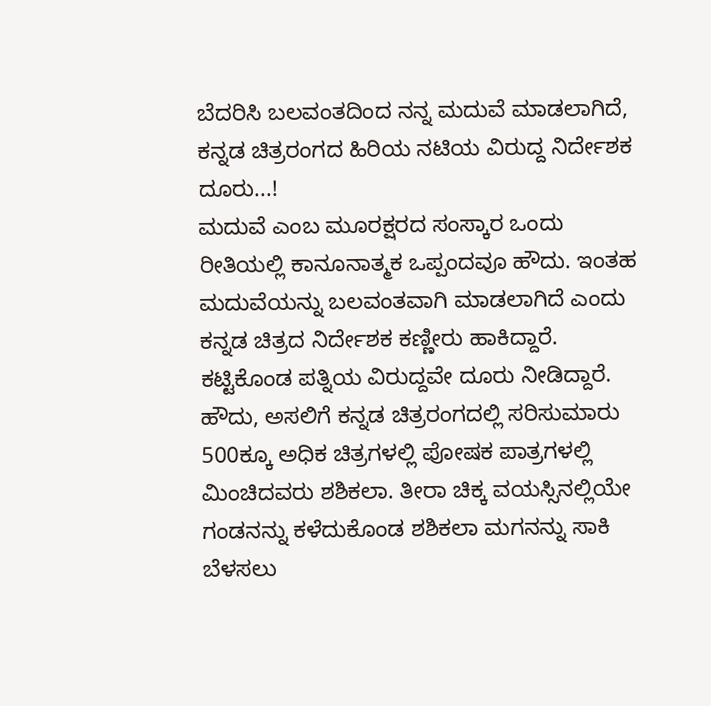ಬೆದರಿಸಿ ಬಲವಂತದಿಂದ ನನ್ನ ಮದುವೆ ಮಾಡಲಾಗಿದೆ, ಕನ್ನಡ ಚಿತ್ರರಂಗದ ಹಿರಿಯ ನಟಿಯ ವಿರುದ್ದ ನಿರ್ದೇಶಕ ದೂರು...!
ಮದುವೆ ಎಂಬ ಮೂರಕ್ಷರದ ಸಂಸ್ಕಾರ ಒಂದು ರೀತಿಯಲ್ಲಿ ಕಾನೂನಾತ್ಮಕ ಒಪ್ಪಂದವೂ ಹೌದು. ಇಂತಹ ಮದುವೆಯನ್ನು ಬಲವಂತವಾಗಿ ಮಾಡಲಾಗಿದೆ ಎಂದು ಕನ್ನಡ ಚಿತ್ರದ ನಿರ್ದೇಶಕ ಕಣ್ಣೀರು ಹಾಕಿದ್ದಾರೆ. ಕಟ್ಟಿಕೊಂಡ ಪತ್ನಿಯ ವಿರುದ್ದವೇ ದೂರು ನೀಡಿದ್ದಾರೆ.
ಹೌದು, ಅಸಲಿಗೆ ಕನ್ನಡ ಚಿತ್ರರಂಗದಲ್ಲಿ ಸರಿಸುಮಾರು 500ಕ್ಕೂ ಅಧಿಕ ಚಿತ್ರಗಳಲ್ಲಿ ಪೋಷಕ ಪಾತ್ರಗಳಲ್ಲಿ ಮಿಂಚಿದವರು ಶಶಿಕಲಾ. ತೀರಾ ಚಿಕ್ಕ ವಯಸ್ಸಿನಲ್ಲಿಯೇ ಗಂಡನನ್ನು ಕಳೆದುಕೊಂಡ ಶಶಿಕಲಾ ಮಗನನ್ನು ಸಾಕಿ ಬೆಳಸಲು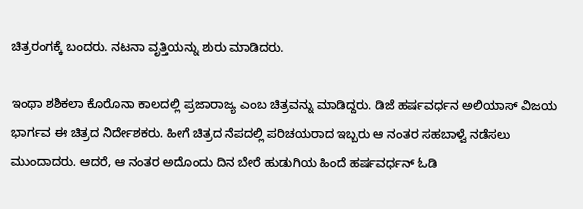ಚಿತ್ರರಂಗಕ್ಕೆ ಬಂದರು. ನಟನಾ ವೃತ್ತಿಯನ್ನು ಶುರು ಮಾಡಿದರು.

ಇಂಥಾ ಶಶಿಕಲಾ ಕೊರೊನಾ ಕಾಲದಲ್ಲಿ ಪ್ರಜಾರಾಜ್ಯ ಎಂಬ ಚಿತ್ರವನ್ನು ಮಾಡಿದ್ದರು. ಡಿಜೆ ಹರ್ಷವರ್ಧನ ಅಲಿಯಾಸ್ ವಿಜಯ ಭಾರ್ಗವ ಈ ಚಿತ್ರದ ನಿರ್ದೇಶಕರು. ಹೀಗೆ ಚಿತ್ರದ ನೆಪದಲ್ಲಿ ಪರಿಚಯರಾದ ಇಬ್ಬರು ಆ ನಂತರ ಸಹಬಾಳ್ವೆ ನಡೆಸಲು ಮುಂದಾದರು. ಆದರೆ, ಆ ನಂತರ ಅದೊಂದು ದಿನ ಬೇರೆ ಹುಡುಗಿಯ ಹಿಂದೆ ಹರ್ಷವರ್ಧನ್ ಓಡಿ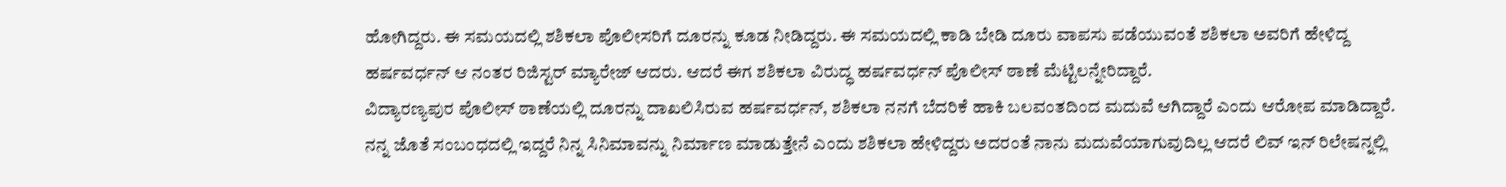ಹೋಗಿದ್ದರು. ಈ ಸಮಯದಲ್ಲಿ ಶಶಿಕಲಾ ಪೊಲೀಸರಿಗೆ ದೂರನ್ನು ಕೂಡ ನೀಡಿದ್ದರು. ಈ ಸಮಯದಲ್ಲಿ ಕಾಡಿ ಬೇಡಿ ದೂರು ವಾಪಸು ಪಡೆಯುವಂತೆ ಶಶಿಕಲಾ ಅವರಿಗೆ ಹೇಳಿದ್ದ ಹರ್ಷವರ್ಧನ್ ಆ ನಂತರ ರಿಜಿಸ್ಟರ್ ಮ್ಯಾರೇಜ್ ಆದರು. ಆದರೆ ಈಗ ಶಶಿಕಲಾ ವಿರುದ್ಧ ಹರ್ಷವರ್ಧನ್ ಪೊಲೀಸ್ ಠಾಣೆ ಮೆಟ್ಟಿಲನ್ನೇರಿದ್ದಾರೆ.
ವಿದ್ಯಾರಣ್ಯಪುರ ಪೊಲೀಸ್ ಠಾಣೆಯಲ್ಲಿ ದೂರನ್ನು ದಾಖಲಿಸಿರುವ ಹರ್ಷವರ್ಧನ್, ಶಶಿಕಲಾ ನನಗೆ ಬೆದರಿಕೆ ಹಾಕಿ ಬಲವಂತದಿಂದ ಮದುವೆ ಆಗಿದ್ದಾರೆ ಎಂದು ಆರೋಪ ಮಾಡಿದ್ದಾರೆ. ನನ್ನ ಜೊತೆ ಸಂಬಂಧದಲ್ಲಿ ಇದ್ದರೆ ನಿನ್ನ ಸಿನಿಮಾವನ್ನು ನಿರ್ಮಾಣ ಮಾಡುತ್ತೇನೆ ಎಂದು ಶಶಿಕಲಾ ಹೇಳಿದ್ದರು ಅದರಂತೆ ನಾನು ಮದುವೆಯಾಗುವುದಿಲ್ಲ ಆದರೆ ಲಿವ್ ಇನ್ ರಿಲೇಷನ್ನಲ್ಲಿ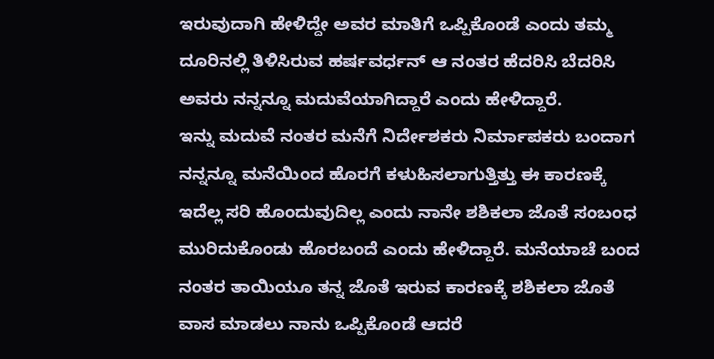ಇರುವುದಾಗಿ ಹೇಳಿದ್ದೇ ಅವರ ಮಾತಿಗೆ ಒಪ್ಪಿಕೊಂಡೆ ಎಂದು ತಮ್ಮ ದೂರಿನಲ್ಲಿ ತಿಳಿಸಿರುವ ಹರ್ಷವರ್ಧನ್ ಆ ನಂತರ ಹೆದರಿಸಿ ಬೆದರಿಸಿ ಅವರು ನನ್ನನ್ನೂ ಮದುವೆಯಾಗಿದ್ದಾರೆ ಎಂದು ಹೇಳಿದ್ದಾರೆ.
ಇನ್ನು ಮದುವೆ ನಂತರ ಮನೆಗೆ ನಿರ್ದೇಶಕರು ನಿರ್ಮಾಪಕರು ಬಂದಾಗ ನನ್ನನ್ನೂ ಮನೆಯಿಂದ ಹೊರಗೆ ಕಳುಹಿಸಲಾಗುತ್ತಿತ್ತು ಈ ಕಾರಣಕ್ಕೆ ಇದೆಲ್ಲ ಸರಿ ಹೊಂದುವುದಿಲ್ಲ ಎಂದು ನಾನೇ ಶಶಿಕಲಾ ಜೊತೆ ಸಂಬಂಧ ಮುರಿದುಕೊಂಡು ಹೊರಬಂದೆ ಎಂದು ಹೇಳಿದ್ದಾರೆ. ಮನೆಯಾಚೆ ಬಂದ ನಂತರ ತಾಯಿಯೂ ತನ್ನ ಜೊತೆ ಇರುವ ಕಾರಣಕ್ಕೆ ಶಶಿಕಲಾ ಜೊತೆ ವಾಸ ಮಾಡಲು ನಾನು ಒಪ್ಪಿಕೊಂಡೆ ಆದರೆ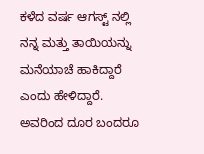ಕಳೆದ ವರ್ಷ ಆಗಸ್ಟ್ ನಲ್ಲಿ ನನ್ನ ಮತ್ತು ತಾಯಿಯನ್ನು ಮನೆಯಾಚೆ ಹಾಕಿದ್ದಾರೆ ಎಂದು ಹೇಳಿದ್ದಾರೆ. ಅವರಿಂದ ದೂರ ಬಂದರೂ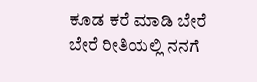ಕೂಡ ಕರೆ ಮಾಡಿ ಬೇರೆ ಬೇರೆ ರೀತಿಯಲ್ಲಿ ನನಗೆ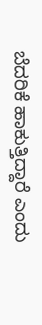ಬೆದರಿಕೆ ಹಾಕುತ್ತಿದ್ದಾರೆ ಎಂದು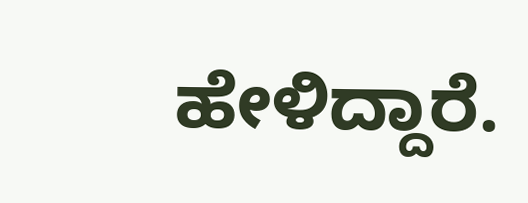ಹೇಳಿದ್ದಾರೆ.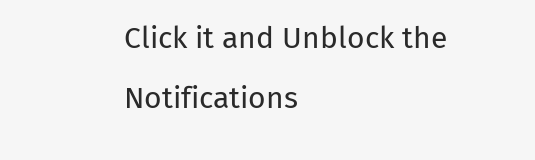Click it and Unblock the Notifications